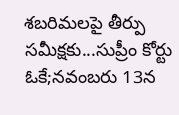శబరిమలపై తీర్పు సమీక్షకు...సుప్రీం కోర్టు ఓకే;నవంబరు 13న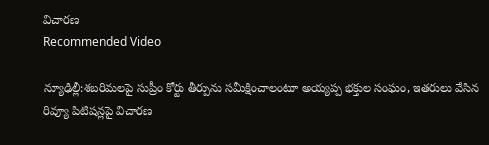విచారణ
Recommended Video

న్యూఢిల్లీ:శబరిమలపై సుప్రీం కోర్టు తీర్పును సమీక్షించాలంటూ అయ్యప్ప భక్తుల సంఘం, ఇతరులు వేసిన రివ్యూ పిటిషన్లపై విచారణ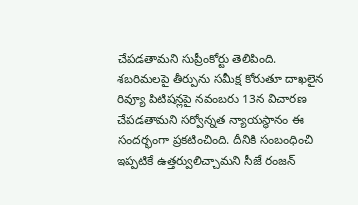చేపడతామని సుప్రీంకోర్టు తెలిపింది.
శబరిమలపై తీర్పును సమీక్ష కోరుతూ దాఖలైన రివ్యూ పిటిషన్లపై నవంబరు 13న విచారణ చేపడతామని సర్వోన్నత న్యాయస్థానం ఈ సందర్భంగా ప్రకటించింది. దీనికి సంబంధించి ఇప్పటికే ఉత్తర్వులిచ్చామని సీజే రంజన్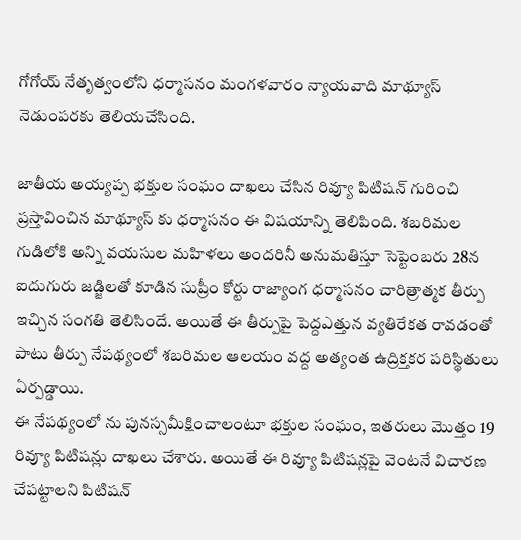గోగోయ్ నేతృత్వంలోని ధర్మాసనం మంగళవారం న్యాయవాది మాథ్యూస్ నెడుంపరకు తెలియచేసింది.

జాతీయ అయ్యప్ప భక్తుల సంఘం దాఖలు చేసిన రివ్యూ పిటిషన్ గురించి ప్రస్తావించిన మాథ్యూస్ కు ధర్మాసనం ఈ విషయాన్ని తెలిపింది. శబరిమల గుడిలోకి అన్ని వయసుల మహిళలు అందరినీ అనుమతిస్తూ సెప్టెంబరు 28న ఐదుగురు జడ్జిలతో కూడిన సుప్రీం కోర్టు రాజ్యాంగ ధర్మాసనం చారిత్రాత్మక తీర్పు ఇచ్చిన సంగతి తెలిసిందే. అయితే ఈ తీర్పుపై పెద్దఎత్తున వ్యతిరేకత రావడంతో పాటు తీర్పు నేపథ్యంలో శబరిమల ఆలయం వద్ద అత్యంత ఉద్రిక్తకర పరిస్థితులు ఏర్పడ్డాయి.
ఈ నేపథ్యంలో ను పునస్సమీక్షించాలంటూ భక్తుల సంఘం, ఇతరులు మొత్తం 19 రివ్యూ పిటిషన్లు దాఖలు చేశారు. అయితే ఈ రివ్యూ పిటిషన్లపై వెంటనే విచారణ చేపట్టాలని పిటిషన్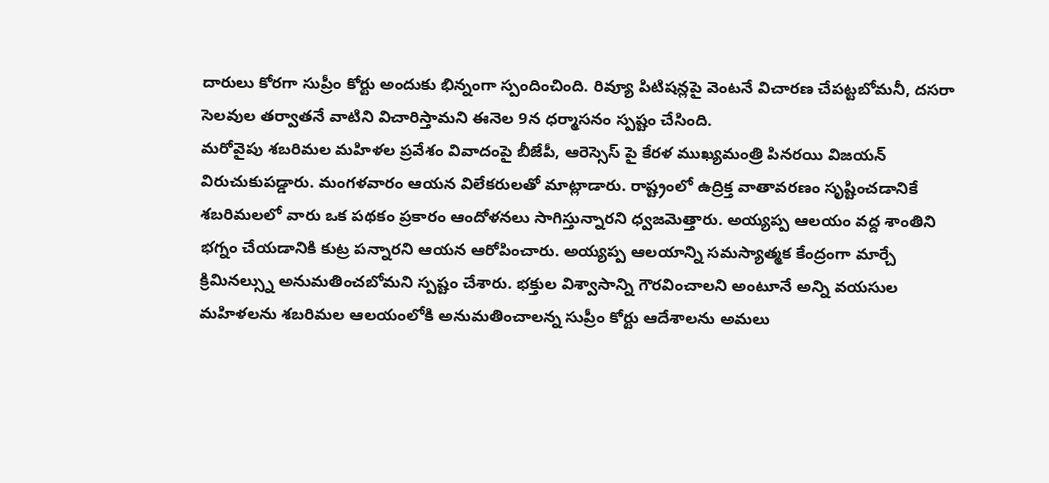దారులు కోరగా సుప్రీం కోర్టు అందుకు భిన్నంగా స్పందించింది. రివ్యూ పిటిషన్లపై వెంటనే విచారణ చేపట్టబోమనీ, దసరా సెలవుల తర్వాతనే వాటిని విచారిస్తామని ఈనెల 9న ధర్మాసనం స్పష్టం చేసింది.
మరోవైపు శబరిమల మహిళల ప్రవేశం వివాదంపై బీజేపీ, ఆరెస్సెస్ పై కేరళ ముఖ్యమంత్రి పినరయి విజయన్ విరుచుకుపడ్డారు. మంగళవారం ఆయన విలేకరులతో మాట్లాడారు. రాష్ట్రంలో ఉద్రిక్త వాతావరణం సృష్టించడానికే శబరిమలలో వారు ఒక పథకం ప్రకారం ఆందోళనలు సాగిస్తున్నారని ధ్వజమెత్తారు. అయ్యప్ప ఆలయం వద్ద శాంతిని భగ్నం చేయడానికి కుట్ర పన్నారని ఆయన ఆరోపించారు. అయ్యప్ప ఆలయాన్ని సమస్యాత్మక కేంద్రంగా మార్చే క్రిమినల్స్ను అనుమతించబోమని స్పష్టం చేశారు. భక్తుల విశ్వాసాన్ని గౌరవించాలని అంటూనే అన్ని వయసుల మహిళలను శబరిమల ఆలయంలోకి అనుమతించాలన్న సుప్రీం కోర్టు ఆదేశాలను అమలు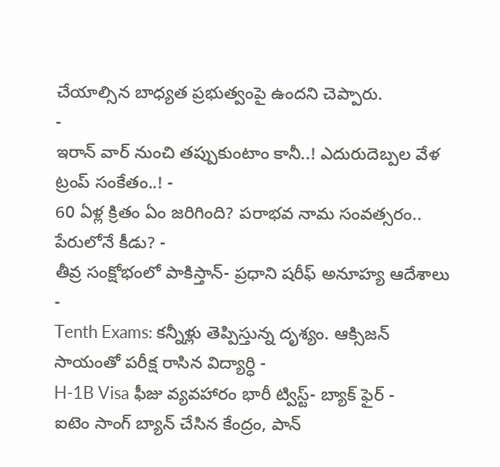చేయాల్సిన బాధ్యత ప్రభుత్వంపై ఉందని చెప్పారు.
-
ఇరాన్ వార్ నుంచి తప్పుకుంటాం కానీ..! ఎదురుదెబ్పల వేళ ట్రంప్ సంకేతం..! -
60 ఏళ్ల క్రితం ఏం జరిగింది? పరాభవ నామ సంవత్సరం.. పేరులోనే కీడు? -
తీవ్ర సంక్షోభంలో పాకిస్తాన్- ప్రధాని షరీఫ్ అనూహ్య ఆదేశాలు -
Tenth Exams: కన్నీళ్లు తెప్పిస్తున్న దృశ్యం. ఆక్సిజన్ సాయంతో పరీక్ష రాసిన విద్యార్ధి -
H-1B Visa ఫీజు వ్యవహారం భారీ ట్విస్ట్- బ్యాక్ ఫైర్ -
ఐటెం సాంగ్ బ్యాన్ చేసిన కేంద్రం, పాన్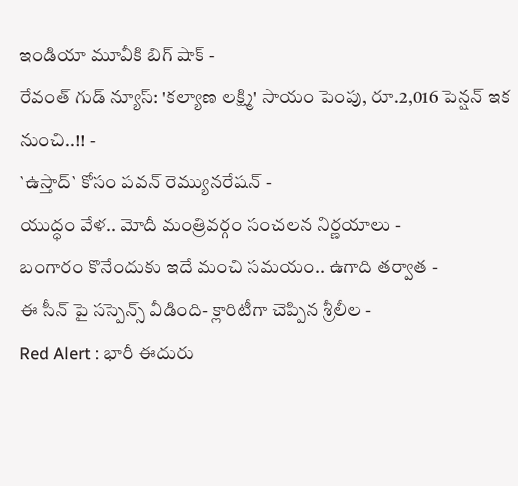ఇండియా మూవీకి బిగ్ షాక్ -
రేవంత్ గుడ్ న్యూస్: 'కల్యాణ లక్ష్మి' సాయం పెంపు, రూ.2,016 పెన్షన్ ఇక నుంచి..!! -
`ఉస్తాద్` కోసం పవన్ రెమ్యునరేషన్ -
యుద్ధం వేళ.. మోదీ మంత్రివర్గం సంచలన నిర్ణయాలు -
బంగారం కొనేందుకు ఇదే మంచి సమయం.. ఉగాది తర్వాత -
ఈ సీన్ పై సస్పెన్స్ వీడింది- క్లారిటీగా చెప్పిన శ్రీలీల -
Red Alert : భారీ ఈదురు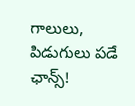గాలులు, పిడుగులు పడే ఛాన్స్!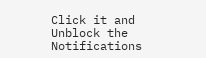Click it and Unblock the Notifications